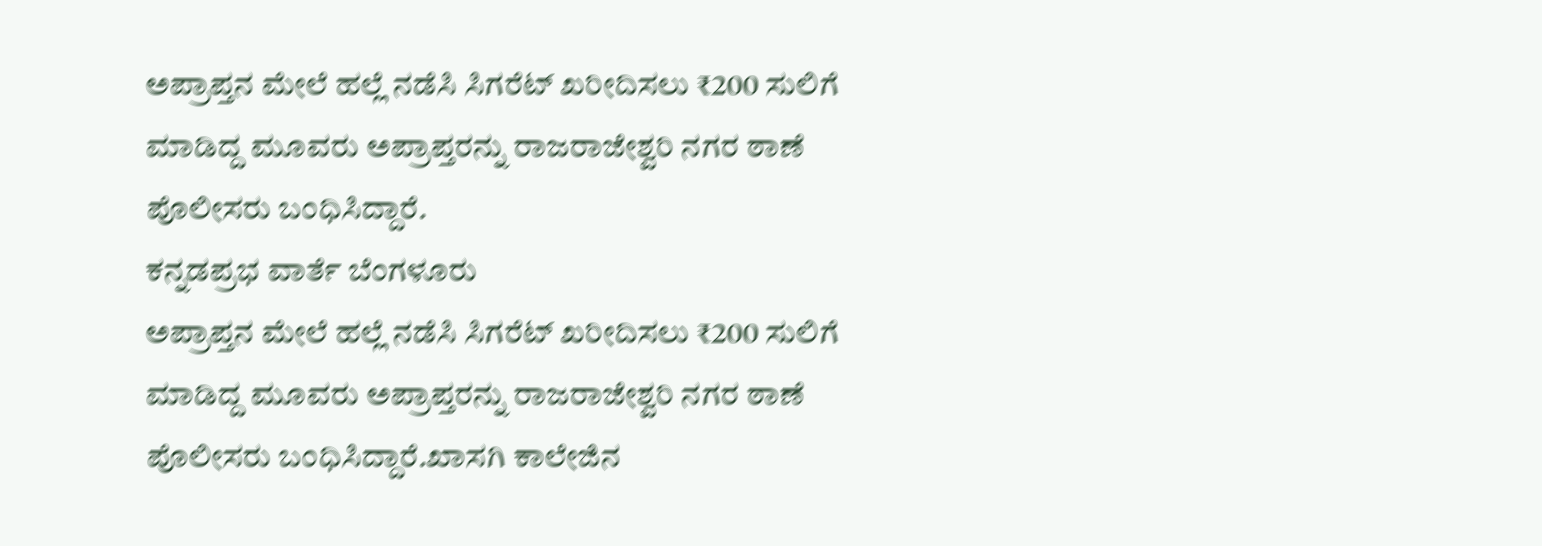ಅಪ್ರಾಪ್ತನ ಮೇಲೆ ಹಲ್ಲೆ ನಡೆಸಿ ಸಿಗರೆಟ್ ಖರೀದಿಸಲು ₹200 ಸುಲಿಗೆ ಮಾಡಿದ್ದ ಮೂವರು ಅಪ್ರಾಪ್ತರನ್ನು ರಾಜರಾಜೇಶ್ವರಿ ನಗರ ಠಾಣೆ ಪೊಲೀಸರು ಬಂಧಿಸಿದ್ದಾರೆ.
ಕನ್ನಡಪ್ರಭ ವಾರ್ತೆ ಬೆಂಗಳೂರು
ಅಪ್ರಾಪ್ತನ ಮೇಲೆ ಹಲ್ಲೆ ನಡೆಸಿ ಸಿಗರೆಟ್ ಖರೀದಿಸಲು ₹200 ಸುಲಿಗೆ ಮಾಡಿದ್ದ ಮೂವರು ಅಪ್ರಾಪ್ತರನ್ನು ರಾಜರಾಜೇಶ್ವರಿ ನಗರ ಠಾಣೆ ಪೊಲೀಸರು ಬಂಧಿಸಿದ್ದಾರೆ.ಖಾಸಗಿ ಕಾಲೇಜಿನ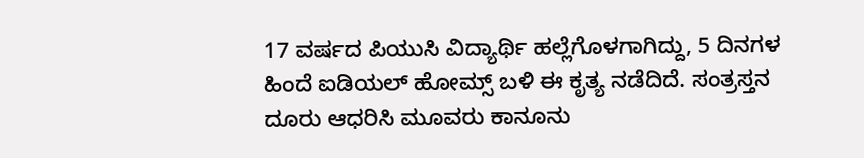17 ವರ್ಷದ ಪಿಯುಸಿ ವಿದ್ಯಾರ್ಥಿ ಹಲ್ಲೆಗೊಳಗಾಗಿದ್ದು, 5 ದಿನಗಳ ಹಿಂದೆ ಐಡಿಯಲ್ ಹೋಮ್ಸ್ ಬಳಿ ಈ ಕೃತ್ಯ ನಡೆದಿದೆ. ಸಂತ್ರಸ್ತನ ದೂರು ಆಧರಿಸಿ ಮೂವರು ಕಾನೂನು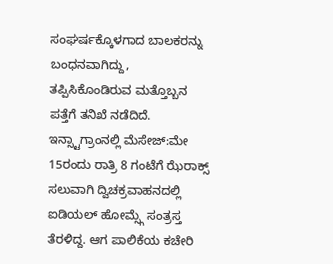ಸಂಘರ್ಷಕ್ಕೊಳಗಾದ ಬಾಲಕರನ್ನು ಬಂಧನವಾಗಿದ್ದು, ತಪ್ಪಿಸಿಕೊಂಡಿರುವ ಮತ್ತೊಬ್ಬನ ಪತ್ತೆಗೆ ತನಿಖೆ ನಡೆದಿದೆ.
ಇನ್ಸ್ಟಾಗ್ರಾಂನಲ್ಲಿ ಮೆಸೇಜ್:ಮೇ 15ರಂದು ರಾತ್ರಿ 8 ಗಂಟೆಗೆ ಝೆರಾಕ್ಸ್ ಸಲುವಾಗಿ ದ್ವಿಚಕ್ರವಾಹನದಲ್ಲಿ ಐಡಿಯಲ್ ಹೋಮ್ಸ್ಗೆ ಸಂತ್ರಸ್ತ ತೆರಳಿದ್ದ. ಆಗ ಪಾಲಿಕೆಯ ಕಚೇರಿ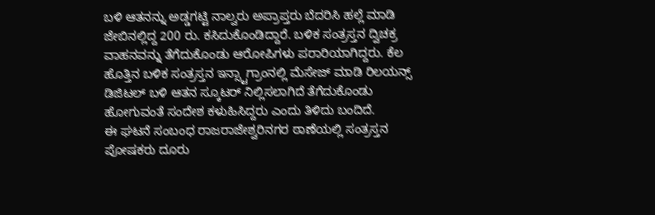ಬಳಿ ಆತನನ್ನು ಅಡ್ಡಗಟ್ಟಿ ನಾಲ್ವರು ಅಪ್ರಾಪ್ತರು ಬೆದರಿಸಿ ಹಲ್ಲೆ ಮಾಡಿ ಜೇಬಿನಲ್ಲಿದ್ದ 200 ರು. ಕಸಿದುಕೊಂಡಿದ್ದಾರೆ. ಬಳಿಕ ಸಂತ್ರಸ್ತನ ದ್ವಿಚಕ್ರ ವಾಹನವನ್ನು ತೆಗೆದುಕೊಂಡು ಆರೋಪಿಗಳು ಪರಾರಿಯಾಗಿದ್ದರು. ಕೆಲ ಹೊತ್ತಿನ ಬಳಿಕ ಸಂತ್ರಸ್ತನ ಇನ್ಸ್ಟಾಗ್ರಾಂನಲ್ಲಿ ಮೆಸೇಜ್ ಮಾಡಿ ರಿಲಯನ್ಸ್ ಡಿಜಿಟಲ್ ಬಳಿ ಆತನ ಸ್ಕೂಟರ್ ನಿಲ್ಲಿಸಲಾಗಿದೆ ತೆಗೆದುಕೊಂಡು ಹೋಗುವಂತೆ ಸಂದೇಶ ಕಳುಹಿಸಿದ್ದರು ಎಂದು ತಿಳಿದು ಬಂದಿದೆ.
ಈ ಘಟನೆ ಸಂಬಂಧ ರಾಜರಾಜೇಶ್ವರಿನಗರ ಠಾಣೆಯಲ್ಲಿ ಸಂತ್ರಸ್ತನ ಪೋಷಕರು ದೂರು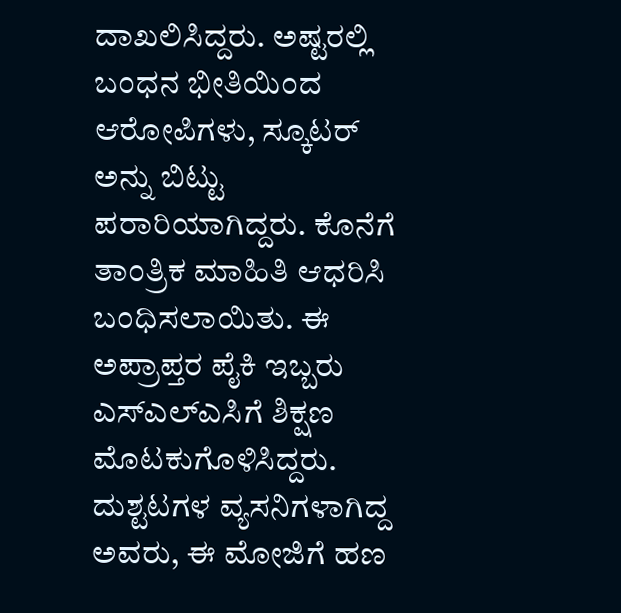ದಾಖಲಿಸಿದ್ದರು. ಅಷ್ಟರಲ್ಲಿ ಬಂಧನ ಭೀತಿಯಿಂದ ಆರೋಪಿಗಳು, ಸ್ಕೂಟರ್ ಅನ್ನು ಬಿಟ್ಟು ಪರಾರಿಯಾಗಿದ್ದರು. ಕೊನೆಗೆ ತಾಂತ್ರಿಕ ಮಾಹಿತಿ ಆಧರಿಸಿ ಬಂಧಿಸಲಾಯಿತು. ಈ ಅಪ್ರಾಪ್ತರ ಪೈಕಿ ಇಬ್ಬರು ಎಸ್ಎಲ್ಎಸಿಗೆ ಶಿಕ್ಷಣ ಮೊಟಕುಗೊಳಿಸಿದ್ದರು. ದುಶ್ಟಟಗಳ ವ್ಯಸನಿಗಳಾಗಿದ್ದ ಅವರು, ಈ ಮೋಜಿಗೆ ಹಣ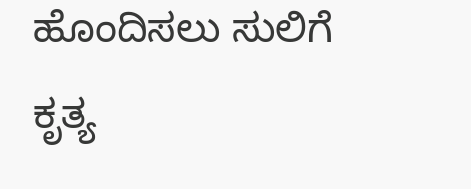ಹೊಂದಿಸಲು ಸುಲಿಗೆ ಕೃತ್ಯ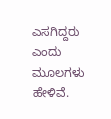ಎಸಗಿದ್ದರು ಎಂದು ಮೂಲಗಳು ಹೇಳಿವೆ.